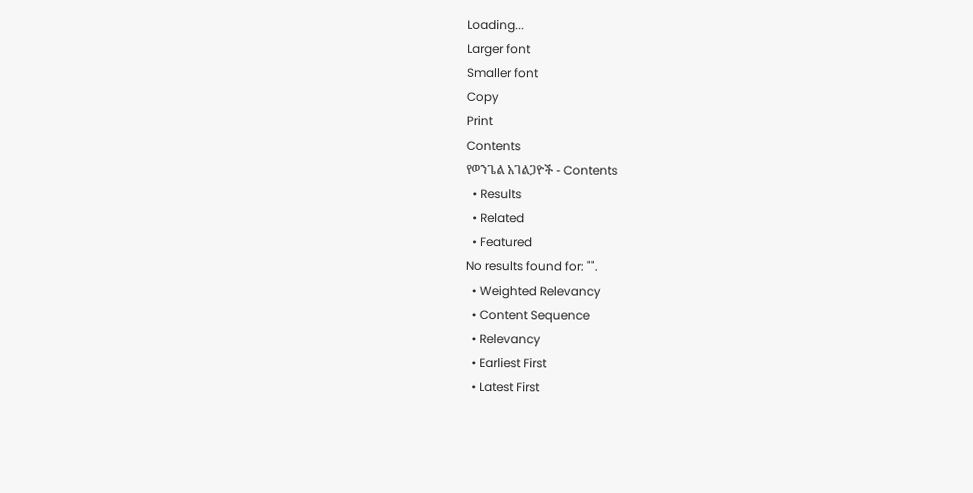Loading...
Larger font
Smaller font
Copy
Print
Contents
የወንጌል አገልጋዮች - Contents
  • Results
  • Related
  • Featured
No results found for: "".
  • Weighted Relevancy
  • Content Sequence
  • Relevancy
  • Earliest First
  • Latest First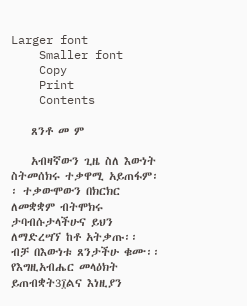Larger font
    Smaller font
    Copy
    Print
    Contents

    ጸንቶ መ ም

    አብዛኛውን ጊዜ ስለ እውነት ስትመሰክሩ ተቃዋሚ አይጠፋም፡፡ ተቃውሞውን በክርክር ለመቋቋም ብትሞክሩ ታባብሱታላችሁና ይህን ለማድረሣኘ ከቶ አትቃጡ፡፡ ብቻ በእውነቱ ጸንታችሁ ቁሙ፡፡ የእግዚአብሔር መላዕክት ይጠብቋት3፲ልና እነዚያን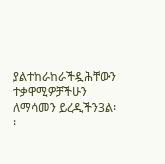ያልተከራከራችዷሕቸውን ተቃዋሚዎቻችሁን ለማሳመን ይረዲችን3ል፡፡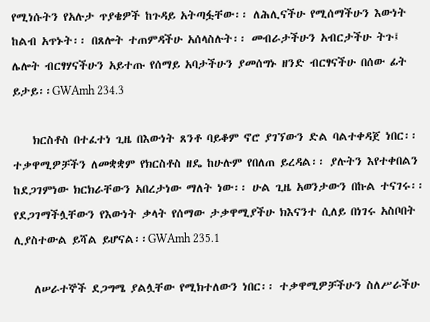የሚነሱትን የአሉታ ጥያቄዎች ከጉዳይ አትጣፏቸው፡፡ ለሕሊናችሁ የሚሰማችሁን እውነት ከልብ አጥኑት፡፡ በጸሎት ተጠምዳችሁ አሰላስሉት፡፡ መብራታችሁን አብርታችሁ ትጉ፤ ሌሎት ብርፃሃናችሁን አይተጡ የሰማይ አባታችሁን ያመሰግኑ ዘንድ ብርፃናችሁ በሰው ፊት ይታይ፡፡GWAmh 234.3

    ክርስቶስ በተፈተነ ጊዜ በእውነት ጸንቶ ባይቆም ኖሮ ያገኘውን ድል ባልተቀዳጀ ነበር፡፡ ተቃዋሚዎቻችን ለመቋቋም የክርስቶስ ዘዴ ከሁሉም የበለጠ ይረዳል፡፡ ያሉትን እየተቀበልን ከደጋገምነው ክርክራቸውን አበረታነው ማለት ነው፡፡ ሁል ጊዜ አወንታውን በኩል ተናገሩ፡፡ የደጋገማችሏቸውን የእውነት ቃላት የሰማው ታቃዋሚያችሁ ክእናንተ ሲለይ በነገሩ አስቦበት ሊያስተውል ይሻል ይሆናል፡፡GWAmh 235.1

    ለሠራተኞች ደጋግሜ ያልሏቸው የሚክተለውን ነበር፡፡ ተቃዋሚዎቻችሁን ስለሥራችሁ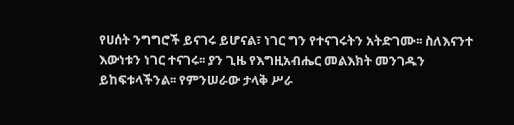የሀሰት ንግግሮች ይናገሩ ይሆናል፣ ነገር ግን የተናገሩትን አትድገሙ፡፡ ስለእናንተ እውነቱን ነገር ተናገሩ፡፡ ያን ጊዜ የእግዚአብሔር መልእክት መንገዱን ይከፍቱላችንል፡፡ የምንሠራው ታላቅ ሥራ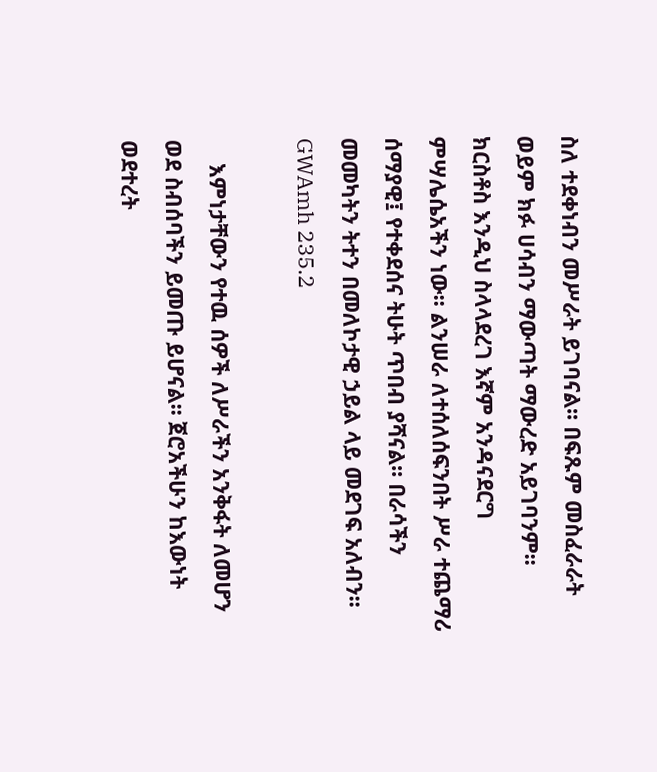ስለ ተደቀነብን መሥራት ይገባናል፡፡ በፍጹም መስፈራራት ወይም ክፉ ሀሳብን ማውጣት ማውረድ አይገባንም፡፡ ክርስቶስ እንዲህ ስላላደረገ እኛም አንዳናደርግ ምሣሌሴአችን ነው፡፡ ልንሠራ ለተሰለሰፍንበት ሥራ ተጨማሪ ሰማያዊ፤ የተቀደሰና ትሁት ጥበብ ያሻናል፡፡ በራሳችን መመካትን ትተን በመለኮታዊ ኃይል ላይ መደገፍ አለብን፡፡GWAmh 235.2

    እምነታቸውን የተዉ ሰዎች ለሥራችን አንቅፋት ለመሆን ወደ ስብሰባችን ይመጡ ይሆናል፡፡ ጀሮአችሁን ከእውነት ወደተረት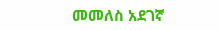መመለስ አደገኛ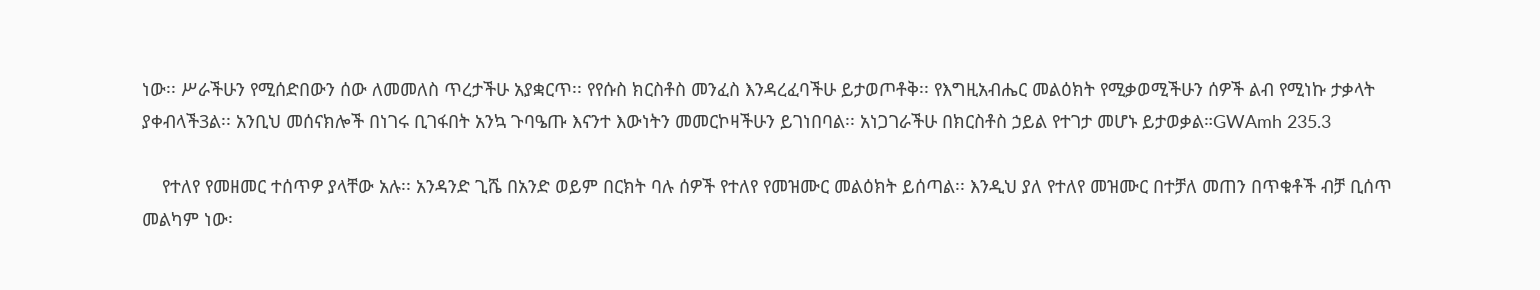ነው፡፡ ሥራችሁን የሚሰድበውን ሰው ለመመለስ ጥረታችሁ አያቋርጥ፡፡ የየሱስ ክርስቶስ መንፈስ እንዳረፈባችሁ ይታወጦቶቅ፡፡ የእግዚአብሔር መልዕክት የሚቃወሚችሁን ሰዎች ልብ የሚነኩ ታቃላት ያቀብላች3ል፡፡ አንቢህ መሰናክሎች በነገሩ ቢገፋበት አንኳ ጉባዔጡ እናንተ እውነትን መመርኮዛችሁን ይገነበባል፡፡ አነጋገራችሁ በክርስቶስ ኃይል የተገታ መሆኑ ይታወቃል።GWAmh 235.3

    የተለየ የመዘመር ተሰጥዎ ያላቸው አሉ፡፡ አንዳንድ ጊሼ በአንድ ወይም በርክት ባሉ ሰዎች የተለየ የመዝሙር መልዕክት ይሰጣል፡፡ እንዲህ ያለ የተለየ መዝሙር በተቻለ መጠን በጥቁቶች ብቻ ቢሰጥ መልካም ነው፡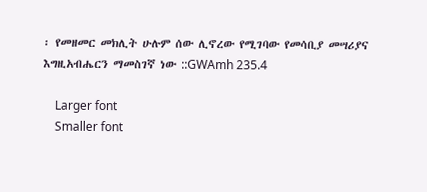፡ የመዘመር መክሊት ሁሉም ሰው ሊኖረው የሚገባው የመሳቢያ መሣሪያና እግዚአብሔርን ማመስገኛ ነው ::GWAmh 235.4

    Larger font
    Smaller font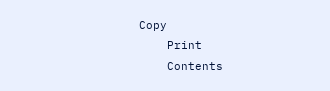Copy
    Print
    Contents